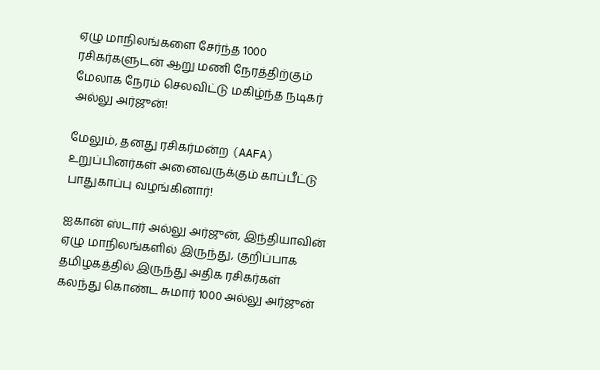ஏழு மாநிலங்களை சேர்ந்த 1000 ரசிகர்களுடன் ஆறு மணி நேரத்திற்கும் மேலாக நேரம் செலவிட்டு மகிழ்ந்த நடிகர் அல்லு அர்ஜுன்!

மேலும், தனது ரசிகர்மன்ற (AAFA) உறுப்பினர்கள் அனைவருக்கும் காப்பீட்டு பாதுகாப்பு வழங்கினார்!

ஐகான் ஸ்டார் அல்லு அர்ஜுன், இந்தியாவின் ஏழு மாநிலங்களில் இருந்து, குறிப்பாக தமிழகத்தில் இருந்து அதிக ரசிகர்கள் கலந்து கொண்ட சுமார் 1000 அல்லு அர்ஜுன்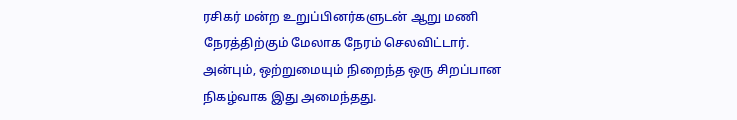ரசிகர் மன்ற உறுப்பினர்களுடன் ஆறு மணி நேரத்திற்கும் மேலாக நேரம் செலவிட்டார். அன்பும், ஒற்றுமையும் நிறைந்த ஒரு சிறப்பான நிகழ்வாக இது அமைந்தது.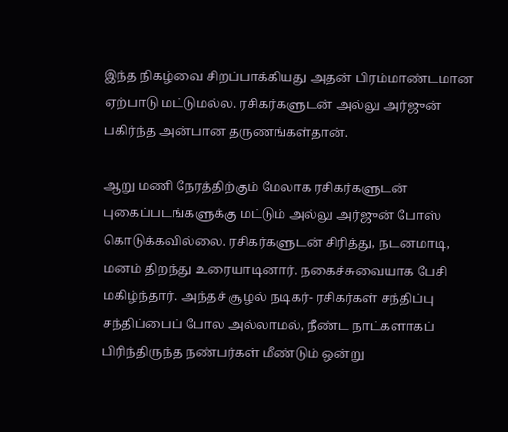இந்த நிகழ்வை சிறப்பாக்கியது அதன் பிரம்மாண்டமான ஏற்பாடு மட்டுமல்ல. ரசிகர்களுடன் அல்லு அர்ஜுன் பகிர்ந்த அன்பான தருணங்கள்தான்.

ஆறு மணி நேரத்திற்கும் மேலாக ரசிகர்களுடன் புகைப்படங்களுக்கு மட்டும் அல்லு அர்ஜுன் போஸ் கொடுக்கவில்லை. ரசிகர்களுடன் சிரித்து, நடனமாடி, மனம் திறந்து உரையாடினார். நகைச்சுவையாக பேசி மகிழ்ந்தார். அந்தச் சூழல் நடிகர்- ரசிகர்கள் சந்திப்பு சந்திப்பைப் போல அல்லாமல், நீண்ட நாட்களாகப் பிரிந்திருந்த நண்பர்கள் மீண்டும் ஒன்று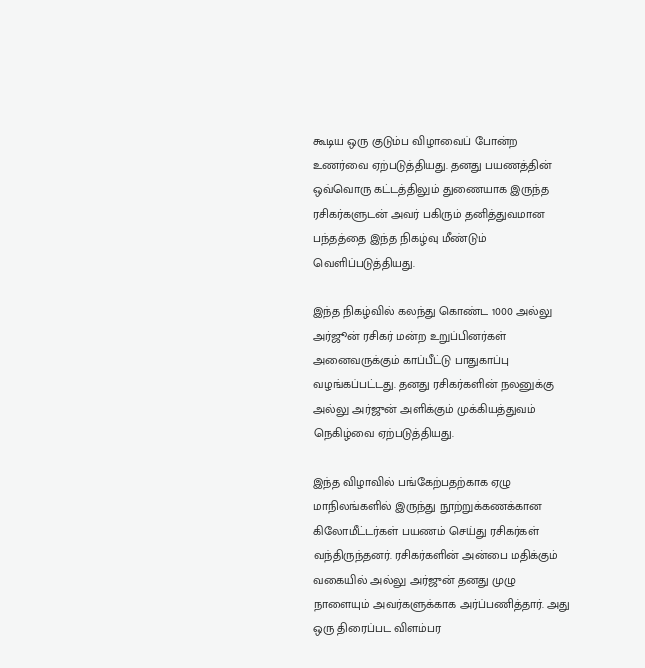கூடிய ஒரு குடும்ப விழாவைப் போன்ற உணர்வை ஏற்படுத்தியது. தனது பயணத்தின் ஒவ்வொரு கட்டத்திலும் துணையாக இருந்த ரசிகர்களுடன் அவர் பகிரும் தனித்துவமான பந்தத்தை இந்த நிகழ்வு மீண்டும் வெளிப்படுத்தியது.

இந்த நிகழ்வில் கலந்து கொண்ட 1000 அல்லு அர்ஜூன் ரசிகர் மன்ற உறுப்பினர்கள் அனைவருக்கும் காப்பீட்டு பாதுகாப்பு வழங்கப்பட்டது. தனது ரசிகர்களின் நலனுக்கு அல்லு அர்ஜுன் அளிக்கும் முக்கியத்துவம் நெகிழ்வை ஏற்படுத்தியது.

இந்த விழாவில் பங்கேற்பதற்காக ஏழு மாநிலங்களில் இருந்து நூற்றுக்கணக்கான கிலோமீட்டர்கள் பயணம் செய்து ரசிகர்கள் வந்திருந்தனர். ரசிகர்களின் அன்பை மதிக்கும் வகையில் அல்லு அர்ஜுன் தனது முழு நாளையும் அவர்களுக்காக அர்ப்பணித்தார். அது ஒரு திரைப்பட விளம்பர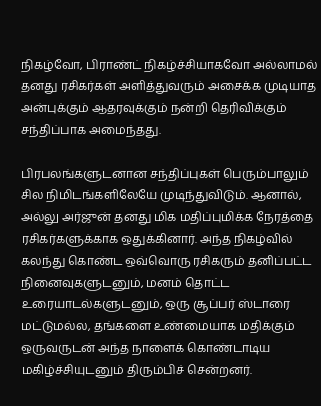நிகழ்வோ, பிராண்ட் நிகழ்ச்சியாகவோ அல்லாமல் தனது ரசிகர்கள் அளித்துவரும் அசைக்க முடியாத அன்புக்கும் ஆதரவுக்கும் நன்றி தெரிவிக்கும் சந்திப்பாக அமைந்தது.

பிரபலங்களுடனான சந்திப்புகள் பெரும்பாலும் சில நிமிடங்களிலேயே முடிந்துவிடும். ஆனால், அல்லு அர்ஜுன் தனது மிக மதிப்புமிக்க நேரத்தை ரசிகர்களுக்காக ஒதுக்கினார். அந்த நிகழ்வில் கலந்து கொண்ட ஒவ்வொரு ரசிகரும் தனிப்பட்ட நினைவுகளுடனும், மனம் தொட்ட உரையாடல்களுடனும், ஒரு சூப்பர் ஸ்டாரை மட்டுமல்ல, தங்களை உண்மையாக மதிக்கும் ஒருவருடன் அந்த நாளைக் கொண்டாடிய மகிழ்ச்சியுடனும் திரும்பிச் சென்றனர்.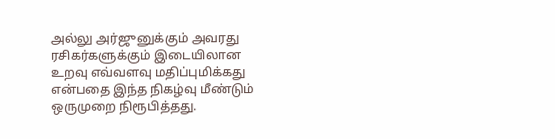அல்லு அர்ஜுனுக்கும் அவரது ரசிகர்களுக்கும் இடையிலான உறவு எவ்வளவு மதிப்புமிக்கது என்பதை இந்த நிகழ்வு மீண்டும் ஒருமுறை நிரூபித்தது.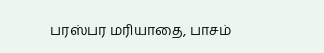பரஸ்பர மரியாதை, பாசம்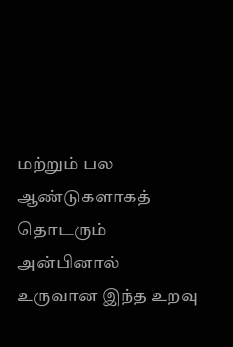மற்றும் பல ஆண்டுகளாகத் தொடரும் அன்பினால் உருவான இந்த உறவு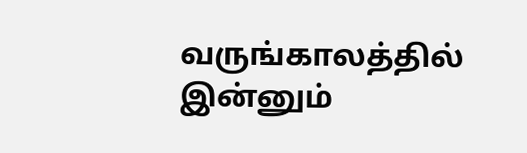வருங்காலத்தில் இன்னும்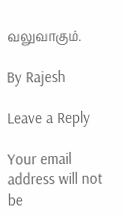வலுவாகும்.

By Rajesh

Leave a Reply

Your email address will not be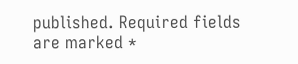published. Required fields are marked *